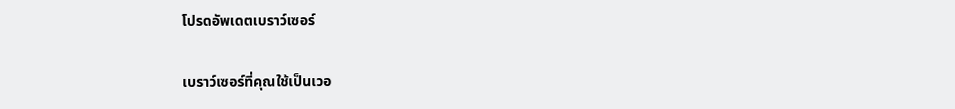โปรดอัพเดตเบราว์เซอร์

เบราว์เซอร์ที่คุณใช้เป็นเวอ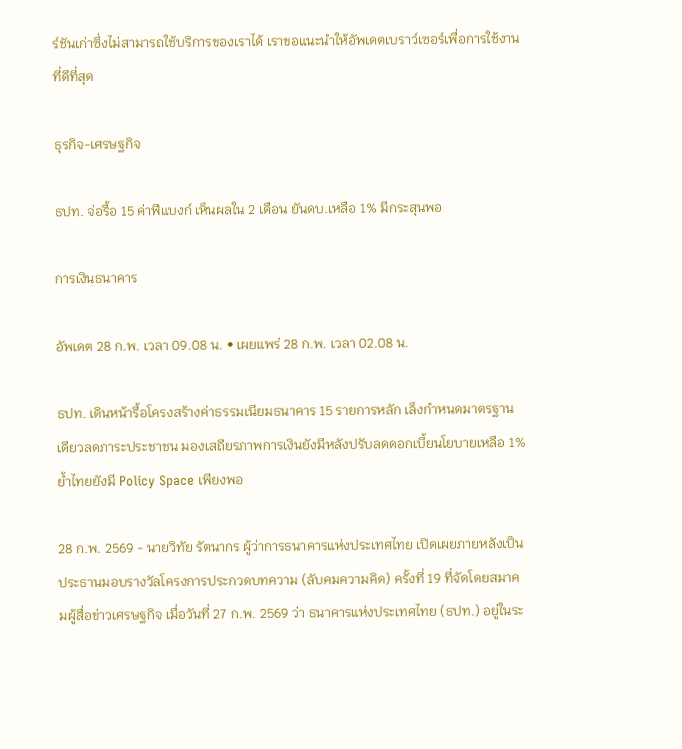ร์ชันเก่าซึ่งไม่สามารถใช้บริการของเราได้ เราขอแนะนำให้อัพเดตเบราว์เซอร์เพื่อการใช้งานที่ดีที่สุด

ธุรกิจ-เศรษฐกิจ

ธปท. จ่อรื้อ 15 ค่าฟีแบงก์ เห็นผลใน 2 เดือน ยันดบ.เหลือ 1% มีกระสุนพอ

การเงินธนาคาร

อัพเดต 28 ก.พ. เวลา 09.08 น. • เผยแพร่ 28 ก.พ. เวลา 02.08 น.

ธปท. เดินหน้ารื้อโครงสร้างค่าธรรมเนียมธนาคาร 15 รายการหลัก เล็งกำหนดมาตรฐานเดียวลดภาระประชาชน มองเสถียรภาพการเงินยังมีหลังปรับลดดอกเบี้ยนโยบายเหลือ 1% ย้ำไทยยังมี Policy Space เพียงพอ

28 ก.พ. 2569 - นายวิทัย รัตนากร ผู้ว่าการธนาคารแห่งประเทศไทย เปิดเผยภายหลังเป็นประธานมอบรางวัลโครงการประกวดบทความ (ลับคมความคิด) ครั้งที่ 19 ที่จัดโดยสมาคมผู้สื่อข่าวเศรษฐกิจ เมื่อวันที่ 27 ก.พ. 2569 ว่า ธนาคารแห่งประเทศไทย (ธปท.) อยู่ในระ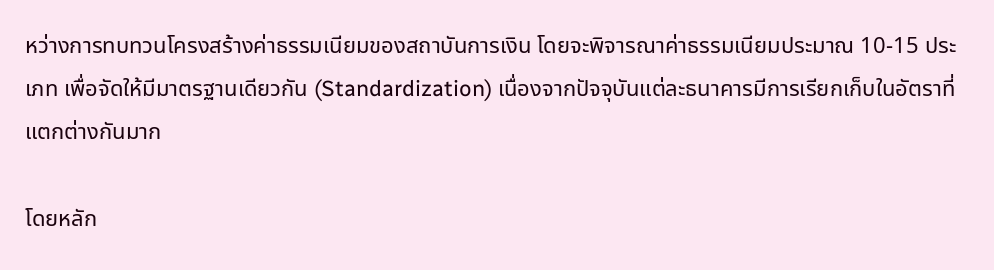หว่างการทบทวนโครงสร้างค่าธรรมเนียมของสถาบันการเงิน โดยจะพิจารณาค่าธรรมเนียมประมาณ 10-15 ประเภท เพื่อจัดให้มีมาตรฐานเดียวกัน (Standardization) เนื่องจากปัจจุบันแต่ละธนาคารมีการเรียกเก็บในอัตราที่แตกต่างกันมาก

โดยหลัก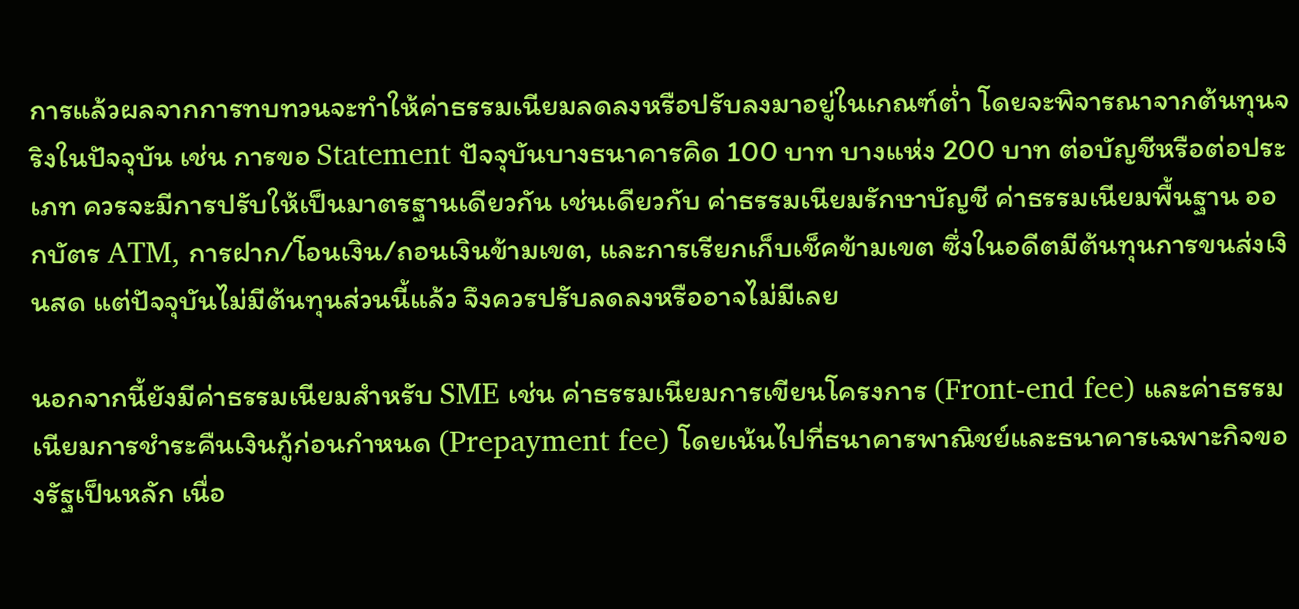การแล้วผลจากการทบทวนจะทำให้ค่าธรรมเนียมลดลงหรือปรับลงมาอยู่ในเกณฑ์ต่ำ โดยจะพิจารณาจากต้นทุนจริงในปัจจุบัน เช่น การขอ Statement ปัจจุบันบางธนาคารคิด 100 บาท บางแห่ง 200 บาท ต่อบัญชีหรือต่อประเภท ควรจะมีการปรับให้เป็นมาตรฐานเดียวกัน เช่นเดียวกับ ค่าธรรมเนียมรักษาบัญชี ค่าธรรมเนียมพื้นฐาน ออกบัตร ATM, การฝาก/โอนเงิน/ถอนเงินข้ามเขต, และการเรียกเก็บเช็คข้ามเขต ซึ่งในอดีตมีต้นทุนการขนส่งเงินสด แต่ปัจจุบันไม่มีต้นทุนส่วนนี้แล้ว จึงควรปรับลดลงหรืออาจไม่มีเลย

นอกจากนี้ยังมีค่าธรรมเนียมสำหรับ SME เช่น ค่าธรรมเนียมการเขียนโครงการ (Front-end fee) และค่าธรรมเนียมการชำระคืนเงินกู้ก่อนกำหนด (Prepayment fee) โดยเน้นไปที่ธนาคารพาณิชย์และธนาคารเฉพาะกิจของรัฐเป็นหลัก เนื่อ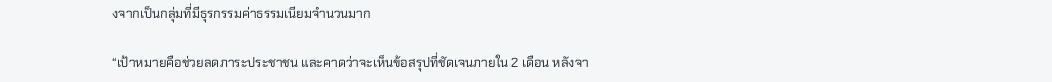งจากเป็นกลุ่มที่มีธุรกรรมค่าธรรมเนียมจำนวนมาก

“เป้าหมายคือช่วยลดภาระประชาชน และคาดว่าจะเห็นข้อสรุปที่ชัดเจนภายใน 2 เดือน หลังจา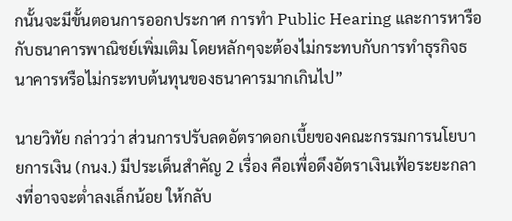กนั้นจะมีขั้นตอนการออกประกาศ การทำ Public Hearing และการหารือกับธนาคารพาณิชย์เพิ่มเติม โดยหลักๆจะต้องไม่กระทบกับการทำธุรกิจธนาคารหรือไม่กระทบต้นทุนของธนาคารมากเกินไป”

นายวิทัย กล่าวว่า ส่วนการปรับลดอัตราดอกเบี้ยของคณะกรรมการนโยบายการเงิน (กนง.) มีประเด็นสำคัญ 2 เรื่อง คือเพื่อดึงอัตราเงินเฟ้อระยะกลางที่อาจจะต่ำลงเล็กน้อย ให้กลับ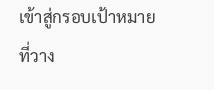เข้าสู่กรอบเป้าหมายที่วาง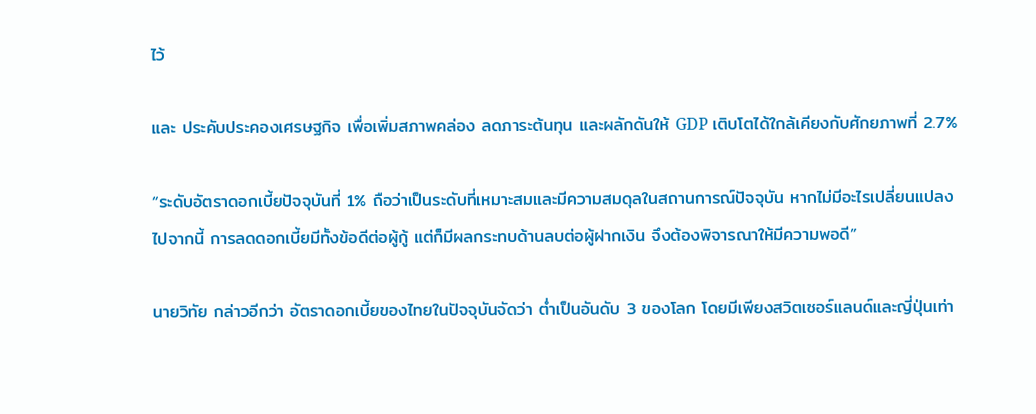ไว้

และ ประคับประคองเศรษฐกิจ เพื่อเพิ่มสภาพคล่อง ลดภาระต้นทุน และผลักดันให้ GDP เติบโตได้ใกล้เคียงกับศักยภาพที่ 2.7%

“ระดับอัตราดอกเบี้ยปัจจุบันที่ 1% ถือว่าเป็นระดับที่เหมาะสมและมีความสมดุลในสถานการณ์ปัจจุบัน หากไม่มีอะไรเปลี่ยนแปลงไปจากนี้ การลดดอกเบี้ยมีทั้งข้อดีต่อผู้กู้ แต่ก็มีผลกระทบด้านลบต่อผู้ฝากเงิน จึงต้องพิจารณาให้มีความพอดี”

นายวิทัย กล่าวอีกว่า อัตราดอกเบี้ยของไทยในปัจจุบันจัดว่า ต่ำเป็นอันดับ 3 ของโลก โดยมีเพียงสวิตเซอร์แลนด์และญี่ปุ่นเท่า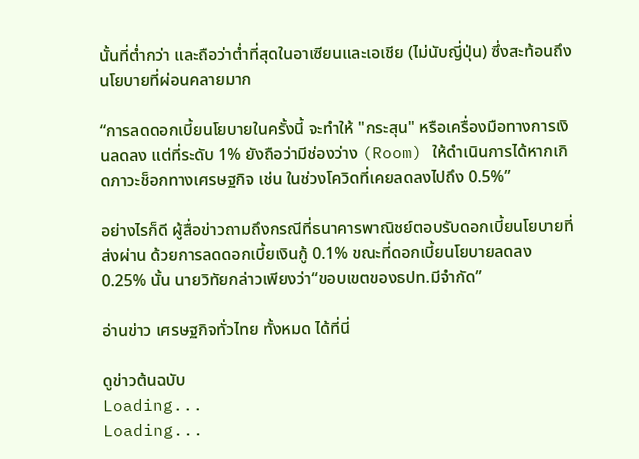นั้นที่ต่ำกว่า และถือว่าต่ำที่สุดในอาเซียนและเอเชีย (ไม่นับญี่ปุ่น) ซึ่งสะท้อนถึงนโยบายที่ผ่อนคลายมาก

“การลดดอกเบี้ยนโยบายในครั้งนี้ จะทำให้ "กระสุน" หรือเครื่องมือทางการเงินลดลง แต่ที่ระดับ 1% ยังถือว่ามีช่องว่าง (Room) ให้ดำเนินการได้หากเกิดภาวะช็อกทางเศรษฐกิจ เช่น ในช่วงโควิดที่เคยลดลงไปถึง 0.5%”

อย่างไรก็ดี ผู้สื่อข่าวถามถึงกรณีที่ธนาคารพาณิชย์ตอบรับดอกเบี้ยนโยบายที่ส่งผ่าน ด้วยการลดดอกเบี้ยเงินกู้ 0.1% ขณะที่ดอกเบี้ยนโยบายลดลง 0.25% นั้น นายวิทัยกล่าวเพียงว่า“ขอบเขตของธปท.มีจำกัด”

อ่านข่าว เศรษฐกิจทั่วไทย ทั้งหมด ได้ที่นี่

ดูข่าวต้นฉบับ
Loading...
Loading...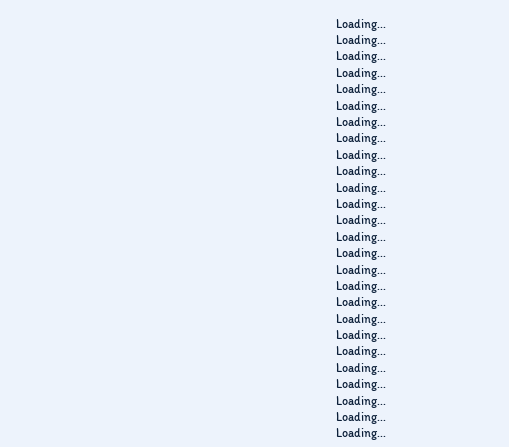Loading...
Loading...
Loading...
Loading...
Loading...
Loading...
Loading...
Loading...
Loading...
Loading...
Loading...
Loading...
Loading...
Loading...
Loading...
Loading...
Loading...
Loading...
Loading...
Loading...
Loading...
Loading...
Loading...
Loading...
Loading...
Loading...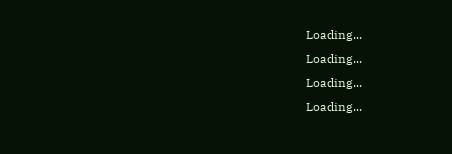Loading...
Loading...
Loading...
Loading...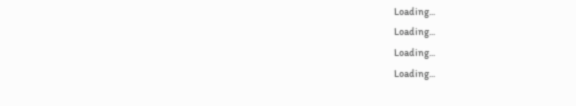Loading...
Loading...
Loading...
Loading...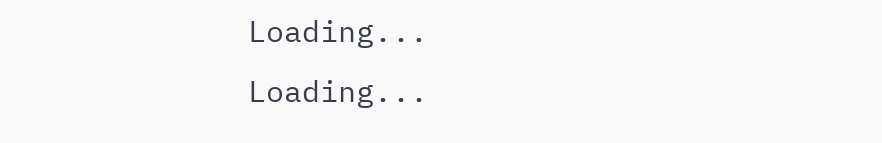Loading...
Loading...